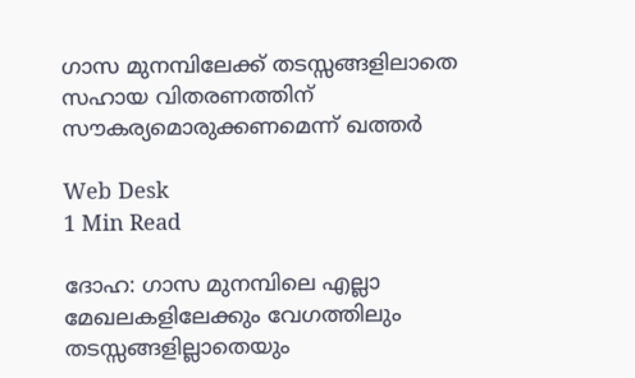ഗാസ മുനമ്പിലേക്ക് തടസ്സങ്ങളിലാതെ സഹായ വിതരണത്തിന് സൗകര്യമൊരുക്കണമെന്ന് ഖത്തര്‍

Web Desk
1 Min Read

ദോഹ: ഗാസ മുനമ്പിലെ എല്ലാ മേഖലകളിലേക്കും വേഗത്തിലും തടസ്സങ്ങളില്ലാതെയും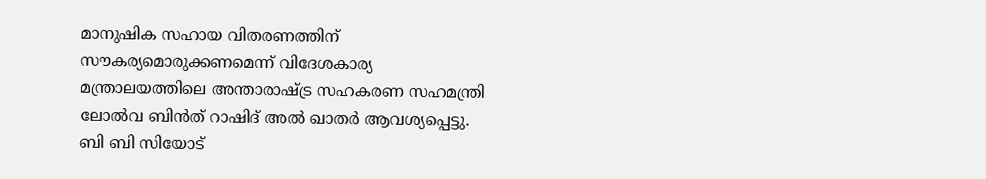മാനുഷിക സഹായ വിതരണത്തിന് സൗകര്യമൊരുക്കണമെന്ന് വിദേശകാര്യ മന്ത്രാലയത്തിലെ അന്താരാഷ്ട്ര സഹകരണ സഹമന്ത്രി ലോല്‍വ ബിന്‍ത് റാഷിദ് അല്‍ ഖാതര്‍ ആവശ്യപ്പെട്ടു. ബി ബി സിയോട്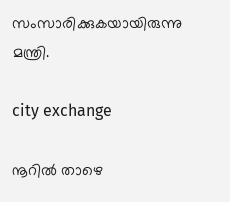സംസാരിക്കുകയായിരുന്നു മന്ത്രി.

city exchange

നൂറില്‍ താഴെ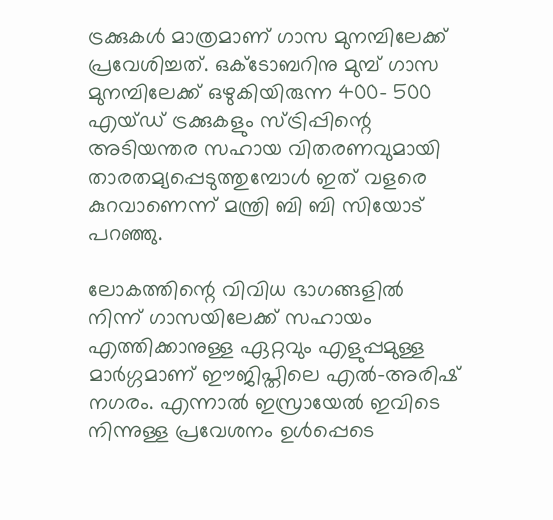ട്രക്കുകള്‍ മാത്രമാണ് ഗാസ മുനമ്പിലേക്ക് പ്രവേശിച്ചത്. ഒക്ടോബറിനു മുമ്പ് ഗാസ മുനമ്പിലേക്ക് ഒഴുകിയിരുന്ന 400- 500 എയ്ഡ് ട്രക്കുകളും സ്ട്രിപ്പിന്റെ അടിയന്തര സഹായ വിതരണവുമായി താരതമ്യപ്പെടുത്തുമ്പോള്‍ ഇത് വളരെ കുറവാണെന്ന് മന്ത്രി ബി ബി സിയോട് പറഞ്ഞു.

ലോകത്തിന്റെ വിവിധ ഭാഗങ്ങളില്‍ നിന്ന് ഗാസയിലേക്ക് സഹായം എത്തിക്കാനുള്ള ഏറ്റവും എളുപ്പമുള്ള മാര്‍ഗ്ഗമാണ് ഈജിപ്തിലെ എല്‍-അരിഷ് നഗരം. എന്നാല്‍ ഇസ്രായേല്‍ ഇവിടെ നിന്നുള്ള പ്രവേശനം ഉള്‍പ്പെടെ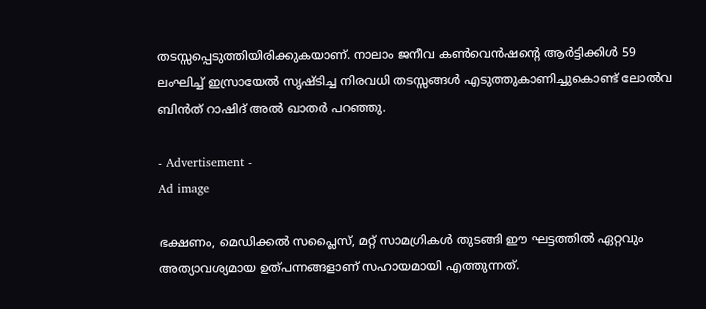തടസ്സപ്പെടുത്തിയിരിക്കുകയാണ്. നാലാം ജനീവ കണ്‍വെന്‍ഷന്റെ ആര്‍ട്ടിക്കിള്‍ 59 ലംഘിച്ച് ഇസ്രായേല്‍ സൃഷ്ടിച്ച നിരവധി തടസ്സങ്ങള്‍ എടുത്തുകാണിച്ചുകൊണ്ട് ലോല്‍വ ബിന്‍ത് റാഷിദ് അല്‍ ഖാതര്‍ പറഞ്ഞു.

- Advertisement -
Ad image

ഭക്ഷണം, മെഡിക്കല്‍ സപ്ലൈസ്, മറ്റ് സാമഗ്രികള്‍ തുടങ്ങി ഈ ഘട്ടത്തില്‍ ഏറ്റവും അത്യാവശ്യമായ ഉത്പന്നങ്ങളാണ് സഹായമായി എത്തുന്നത്.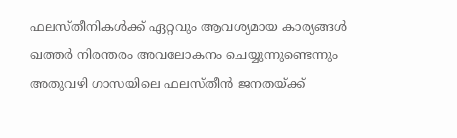ഫലസ്തീനികള്‍ക്ക് ഏറ്റവും ആവശ്യമായ കാര്യങ്ങള്‍ ഖത്തര്‍ നിരന്തരം അവലോകനം ചെയ്യുന്നുണ്ടെന്നും അതുവഴി ഗാസയിലെ ഫലസ്തീന്‍ ജനതയ്ക്ക്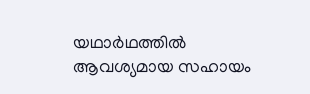യഥാര്‍ഥത്തില്‍ ആവശ്യമായ സഹായം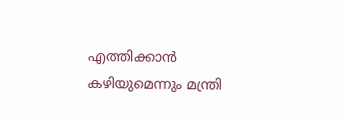എത്തിക്കാന്‍ കഴിയുമെന്നും മന്ത്രി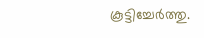കൂട്ടിച്ചേര്‍ത്തു.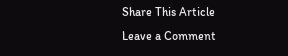Share This Article
Leave a Comment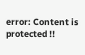error: Content is protected !!